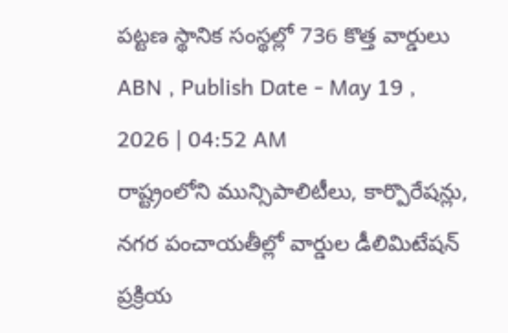పట్టణ స్థానిక సంస్థల్లో 736 కొత్త వార్డులు
ABN , Publish Date - May 19 , 2026 | 04:52 AM
రాష్ట్రంలోని మున్సిపాలిటీలు, కార్పొరేషన్లు, నగర పంచాయతీల్లో వార్డుల డీలిమిటేషన్ ప్రక్రియ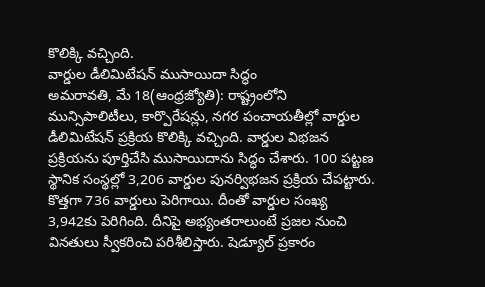కొలిక్కి వచ్చింది.
వార్డుల డీలిమిటేషన్ ముసాయిదా సిద్ధం
అమరావతి, మే 18(ఆంధ్రజ్యోతి): రాష్ట్రంలోని మున్సిపాలిటీలు, కార్పొరేషన్లు, నగర పంచాయతీల్లో వార్డుల డీలిమిటేషన్ ప్రక్రియ కొలిక్కి వచ్చింది. వార్డుల విభజన ప్రక్రియను పూర్తిచేసి ముసాయిదాను సిద్ధం చేశారు. 100 పట్టణ స్థానిక సంస్థల్లో 3,206 వార్డుల పునర్విభజన ప్రక్రియ చేపట్టారు. కొత్తగా 736 వార్డులు పెరిగాయి. దీంతో వార్డుల సంఖ్య 3,942కు పెరిగింది. దీనిపై అభ్యంతరాలుంటే ప్రజల నుంచి వినతులు స్వీకరించి పరిశీలిస్తారు. షెడ్యూల్ ప్రకారం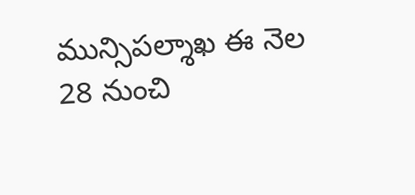మున్సిపల్శాఖ ఈ నెల 28 నుంచి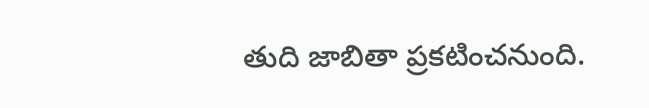తుది జాబితా ప్రకటించనుంది.